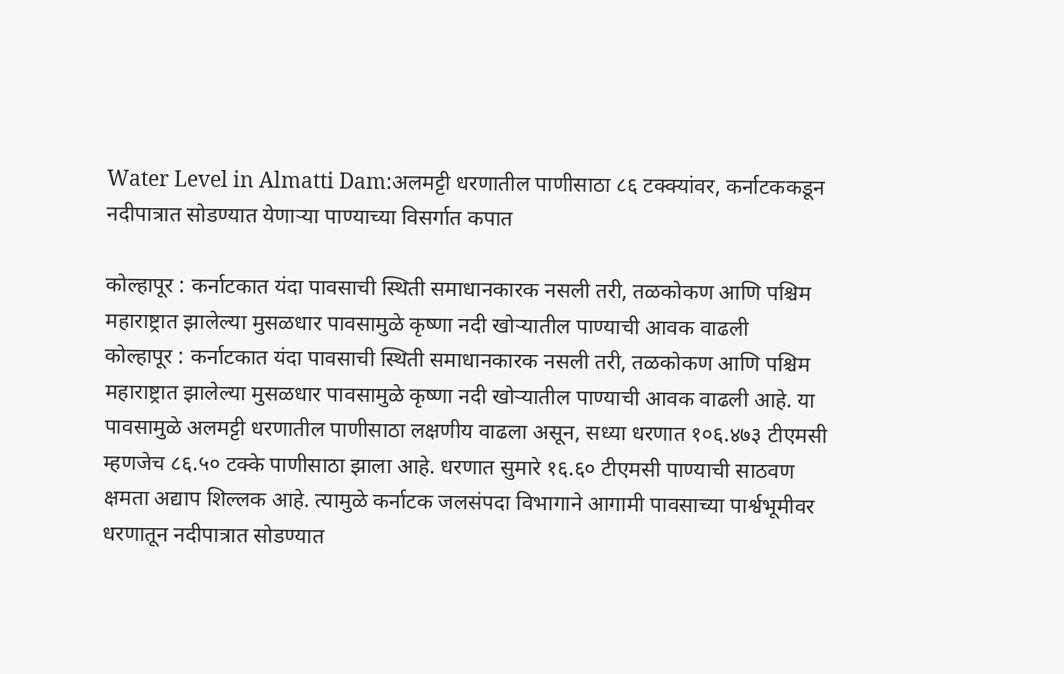Water Level in Almatti Dam:अलमट्टी धरणातील पाणीसाठा ८६ टक्क्यांवर, कर्नाटककडून नदीपात्रात सोडण्यात येणाऱ्या पाण्याच्या विसर्गात कपात

कोल्हापूर : कर्नाटकात यंदा पावसाची स्थिती समाधानकारक नसली तरी, तळकोकण आणि पश्चिम महाराष्ट्रात झालेल्या मुसळधार पावसामुळे कृष्णा नदी खोऱ्यातील पाण्याची आवक वाढली
कोल्हापूर : कर्नाटकात यंदा पावसाची स्थिती समाधानकारक नसली तरी, तळकोकण आणि पश्चिम महाराष्ट्रात झालेल्या मुसळधार पावसामुळे कृष्णा नदी खोऱ्यातील पाण्याची आवक वाढली आहे. या पावसामुळे अलमट्टी धरणातील पाणीसाठा लक्षणीय वाढला असून, सध्या धरणात १०६.४७३ टीएमसी म्हणजेच ८६.५० टक्के पाणीसाठा झाला आहे. धरणात सुमारे १६.६० टीएमसी पाण्याची साठवण क्षमता अद्याप शिल्लक आहे. त्यामुळे कर्नाटक जलसंपदा विभागाने आगामी पावसाच्या पार्श्वभूमीवर धरणातून नदीपात्रात सोडण्यात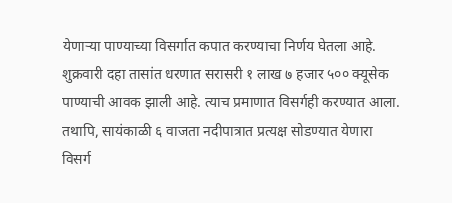येणाऱ्या पाण्याच्या विसर्गात कपात करण्याचा निर्णय घेतला आहे. शुक्रवारी दहा तासांत धरणात सरासरी १ लाख ७ हजार ५०० क्यूसेक पाण्याची आवक झाली आहे. त्याच प्रमाणात विसर्गही करण्यात आला. तथापि, सायंकाळी ६ वाजता नदीपात्रात प्रत्यक्ष सोडण्यात येणारा विसर्ग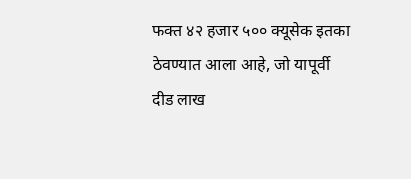फक्त ४२ हजार ५०० क्यूसेक इतका ठेवण्यात आला आहे, जो यापूर्वी दीड लाख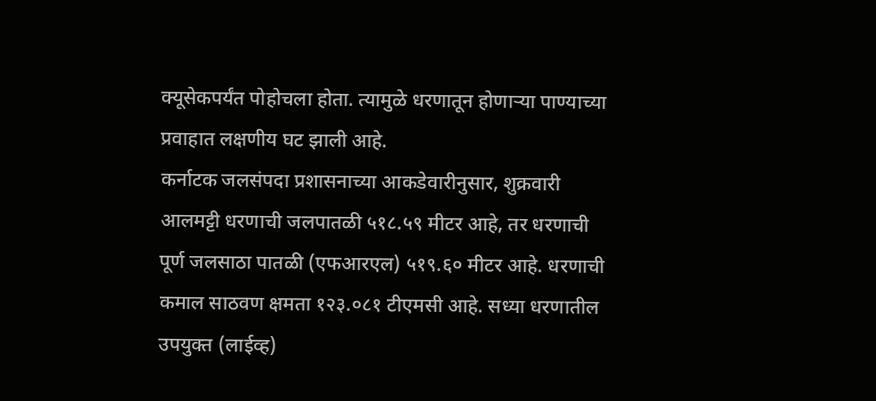क्यूसेकपर्यंत पोहोचला होता. त्यामुळे धरणातून होणाऱ्या पाण्याच्या प्रवाहात लक्षणीय घट झाली आहे.
कर्नाटक जलसंपदा प्रशासनाच्या आकडेवारीनुसार, शुक्रवारी आलमट्टी धरणाची जलपातळी ५१८.५९ मीटर आहे, तर धरणाची पूर्ण जलसाठा पातळी (एफआरएल) ५१९.६० मीटर आहे. धरणाची कमाल साठवण क्षमता १२३.०८१ टीएमसी आहे. सध्या धरणातील उपयुक्त (लाईव्ह)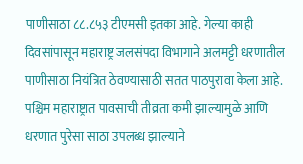पाणीसाठा ८८.८५३ टीएमसी इतका आहे. गेल्या काही दिवसांपासून महाराष्ट्र जलसंपदा विभागाने अलमट्टी धरणातील पाणीसाठा नियंत्रित ठेवण्यासाठी सतत पाठपुरावा केला आहे. पश्चिम महाराष्ट्रात पावसाची तीव्रता कमी झाल्यामुळे आणि धरणात पुरेसा साठा उपलब्ध झाल्याने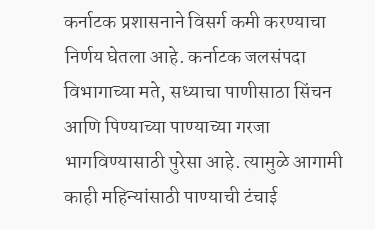कर्नाटक प्रशासनाने विसर्ग कमी करण्याचा निर्णय घेतला आहे. कर्नाटक जलसंपदा विभागाच्या मते, सध्याचा पाणीसाठा सिंचन आणि पिण्याच्या पाण्याच्या गरजा भागविण्यासाठी पुरेसा आहे. त्यामुळे आगामी काही महिन्यांसाठी पाण्याची टंचाई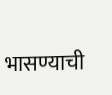भासण्याची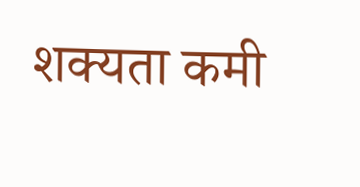शक्यता कमी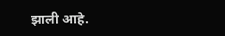झाली आहे.